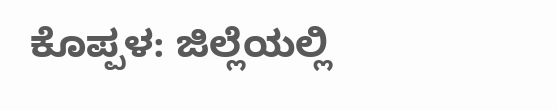ಕೊಪ್ಪಳ: ಜಿಲ್ಲೆಯಲ್ಲಿ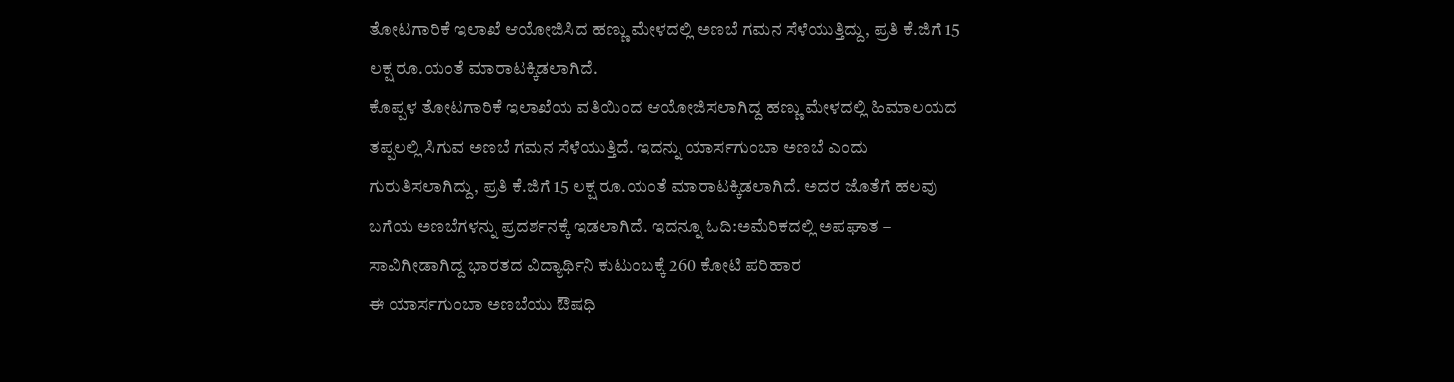ತೋಟಗಾರಿಕೆ ಇಲಾಖೆ ಆಯೋಜಿಸಿದ ಹಣ್ಣು ಮೇಳದಲ್ಲಿ ಅಣಬೆ ಗಮನ ಸೆಳೆಯುತ್ತಿದ್ದು, ಪ್ರತಿ ಕೆ.ಜಿಗೆ 15 ಲಕ್ಷ ರೂ.ಯಂತೆ ಮಾರಾಟಕ್ಕಿಡಲಾಗಿದೆ.
ಕೊಪ್ಪಳ ತೋಟಗಾರಿಕೆ ಇಲಾಖೆಯ ವತಿಯಿಂದ ಆಯೋಜಿಸಲಾಗಿದ್ದ ಹಣ್ಣು ಮೇಳದಲ್ಲಿ ಹಿಮಾಲಯದ ತಪ್ಪಲಲ್ಲಿ ಸಿಗುವ ಅಣಬೆ ಗಮನ ಸೆಳೆಯುತ್ತಿದೆ. ಇದನ್ನು ಯಾರ್ಸಗುಂಬಾ ಅಣಬೆ ಎಂದು ಗುರುತಿಸಲಾಗಿದ್ದು, ಪ್ರತಿ ಕೆ.ಜಿಗೆ 15 ಲಕ್ಷ ರೂ.ಯಂತೆ ಮಾರಾಟಕ್ಕಿಡಲಾಗಿದೆ. ಅದರ ಜೊತೆಗೆ ಹಲವು ಬಗೆಯ ಅಣಬೆಗಳನ್ನು ಪ್ರದರ್ಶನಕ್ಕೆ ಇಡಲಾಗಿದೆ. ಇದನ್ನೂ ಓದಿ:ಅಮೆರಿಕದಲ್ಲಿ ಅಪಘಾತ – ಸಾವಿಗೀಡಾಗಿದ್ದ ಭಾರತದ ವಿದ್ಯಾರ್ಥಿನಿ ಕುಟುಂಬಕ್ಕೆ 260 ಕೋಟಿ ಪರಿಹಾರ
ಈ ಯಾರ್ಸಗುಂಬಾ ಅಣಬೆಯು ಔಷಧಿ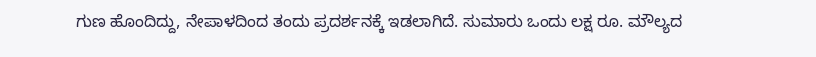ಗುಣ ಹೊಂದಿದ್ದು, ನೇಪಾಳದಿಂದ ತಂದು ಪ್ರದರ್ಶನಕ್ಕೆ ಇಡಲಾಗಿದೆ. ಸುಮಾರು ಒಂದು ಲಕ್ಷ ರೂ. ಮೌಲ್ಯದ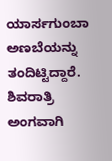ಯಾರ್ಸಗುಂಬಾ ಅಣಬೆಯನ್ನು ತಂದಿಟ್ಟಿದ್ದಾರೆ. ಶಿವರಾತ್ರಿ ಅಂಗವಾಗಿ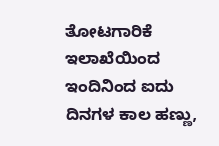ತೋಟಗಾರಿಕೆ ಇಲಾಖೆಯಿಂದ ಇಂದಿನಿಂದ ಐದು ದಿನಗಳ ಕಾಲ ಹಣ್ಣು,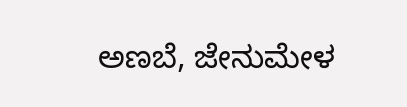ಅಣಬೆ, ಜೇನುಮೇಳ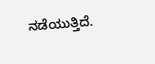ನಡೆಯುತ್ತಿದೆ.